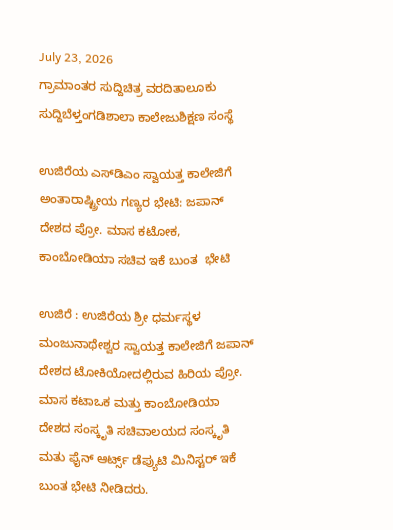July 23, 2026
ಗ್ರಾಮಾಂತರ ಸುದ್ದಿಚಿತ್ರ ವರದಿತಾಲೂಕು ಸುದ್ದಿಬೆಳ್ತಂಗಡಿಶಾಲಾ ಕಾಲೇಜುಶಿಕ್ಷಣ ಸಂಸ್ಥೆ

ಉಜಿರೆಯ ಎಸ್‌ಡಿಎಂ ಸ್ವಾಯತ್ತ ಕಾಲೇಜಿಗೆ ಅಂತಾರಾಷ್ಟ್ರೀಯ ಗಣ್ಯರ ಭೇಟಿ: ಜಪಾನ್ ದೇಶದ ಪ್ರೋ. ಮಾಸ ಕಟೋಕ, ಕಾಂಬೋಡಿಯಾ ಸಚಿವ ಇಕೆ ಬುಂತ  ಭೇಟಿ

ಉಜಿರೆ : ಉಜಿರೆಯ ಶ್ರೀ ಧರ್ಮಸ್ಥಳ ಮಂಜುನಾಥೇಶ್ವರ ಸ್ವಾಯತ್ತ ಕಾಲೇಜಿಗೆ ಜಪಾನ್ ದೇಶದ ಟೋಕಿಯೋದಲ್ಲಿರುವ ಹಿರಿಯ ಪ್ರೋ. ಮಾಸ ಕಟಾಒಕ ಮತ್ತು ಕಾಂಬೋಡಿಯಾ ದೇಶದ ಸಂಸ್ಕೃತಿ ಸಚಿವಾಲಯದ ಸಂಸ್ಕೃತಿ ಮತು ಫೈನ್ ಆರ್ಟ್ಸ್ ಡೆಪ್ಯುಟಿ ಮಿನಿಸ್ಟರ್ ಇಕೆ ಬುಂತ ಭೇಟಿ ನೀಡಿದರು.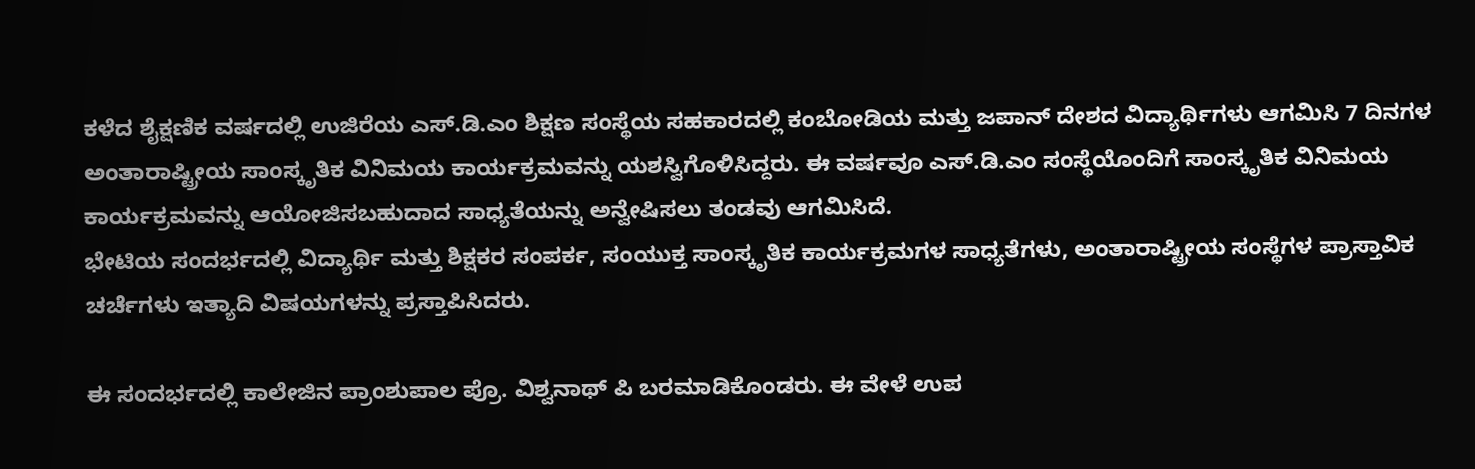ಕಳೆದ ಶೈಕ್ಷಣಿಕ ವರ್ಷದಲ್ಲಿ ಉಜಿರೆಯ‌ ಎಸ್.ಡಿ.ಎಂ ಶಿಕ್ಷಣ ಸಂಸ್ಥೆಯ ಸಹಕಾರದಲ್ಲಿ ಕಂಬೋಡಿಯ ಮತ್ತು ಜಪಾನ್ ದೇಶದ ವಿದ್ಯಾರ್ಥಿಗಳು ಆಗಮಿಸಿ 7 ದಿನಗಳ ಅಂತಾರಾಷ್ಟ್ರೀಯ ಸಾಂಸ್ಕೃತಿಕ ವಿನಿಮಯ ಕಾರ್ಯಕ್ರಮವನ್ನು ಯಶಸ್ವಿಗೊಳಿಸಿದ್ದರು. ಈ ವರ್ಷವೂ ಎಸ್.ಡಿ.ಎಂ ಸಂಸ್ಥೆಯೊಂದಿಗೆ ಸಾಂಸ್ಕೃತಿಕ ವಿನಿಮಯ ಕಾರ್ಯಕ್ರಮವನ್ನು ಆಯೋಜಿಸಬಹುದಾದ ಸಾಧ್ಯತೆಯನ್ನು ಅನ್ವೇಷಿಸಲು ತಂಡವು ಆಗಮಿಸಿದೆ.
ಭೇಟಿಯ ಸಂದರ್ಭದಲ್ಲಿ ವಿದ್ಯಾರ್ಥಿ ಮತ್ತು ಶಿಕ್ಷಕರ ಸಂಪರ್ಕ, ಸಂಯುಕ್ತ ಸಾಂಸ್ಕೃತಿಕ ಕಾರ್ಯಕ್ರಮಗಳ ಸಾಧ್ಯತೆಗಳು, ಅಂತಾರಾಷ್ಟ್ರೀಯ ಸಂಸ್ಥೆಗಳ ಪ್ರಾಸ್ತಾವಿಕ ಚರ್ಚೆಗಳು ಇತ್ಯಾದಿ ವಿಷಯಗಳನ್ನು ಪ್ರಸ್ತಾಪಿಸಿದರು.

ಈ ಸಂದರ್ಭದಲ್ಲಿ ಕಾಲೇಜಿನ ಪ್ರಾಂಶುಪಾಲ ಪ್ರೊ. ವಿಶ್ವನಾಥ್ ಪಿ ಬರಮಾಡಿಕೊಂಡರು. ಈ ವೇಳೆ ಉಪ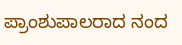ಪ್ರಾಂಶುಪಾಲರಾದ ನಂದ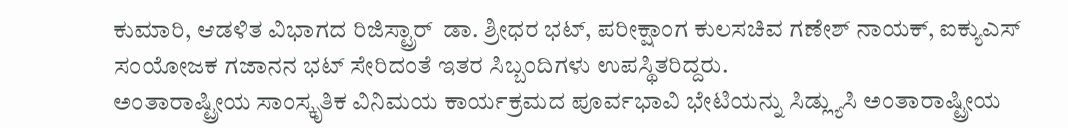ಕುಮಾರಿ, ಆಡಳಿತ ವಿಭಾಗದ ರಿಜಿಸ್ಟ್ರಾರ್  ಡಾ. ಶ್ರೀಧರ ಭಟ್‌, ಪರೀಕ್ಷಾಂಗ ಕುಲಸಚಿವ ಗಣೇಶ್ ನಾಯಕ್, ಐಕ್ಯುಎಸ್ ಸಂಯೋಜಕ ಗಜಾನನ ಭಟ್ ಸೇರಿದಂತೆ ಇತರ ಸಿಬ್ಬಂದಿಗಳು ಉಪಸ್ಥಿತರಿದ್ದರು.
ಅಂತಾರಾಷ್ಟ್ರೀಯ ಸಾಂಸ್ಕೃತಿಕ ವಿನಿಮಯ ಕಾರ್ಯಕ್ರಮದ ಪೂರ್ವಭಾವಿ ಭೇಟಿಯನ್ನು ಸಿಡ್ಲ್ಯುಸಿ ಅಂತಾರಾಷ್ಟ್ರೀಯ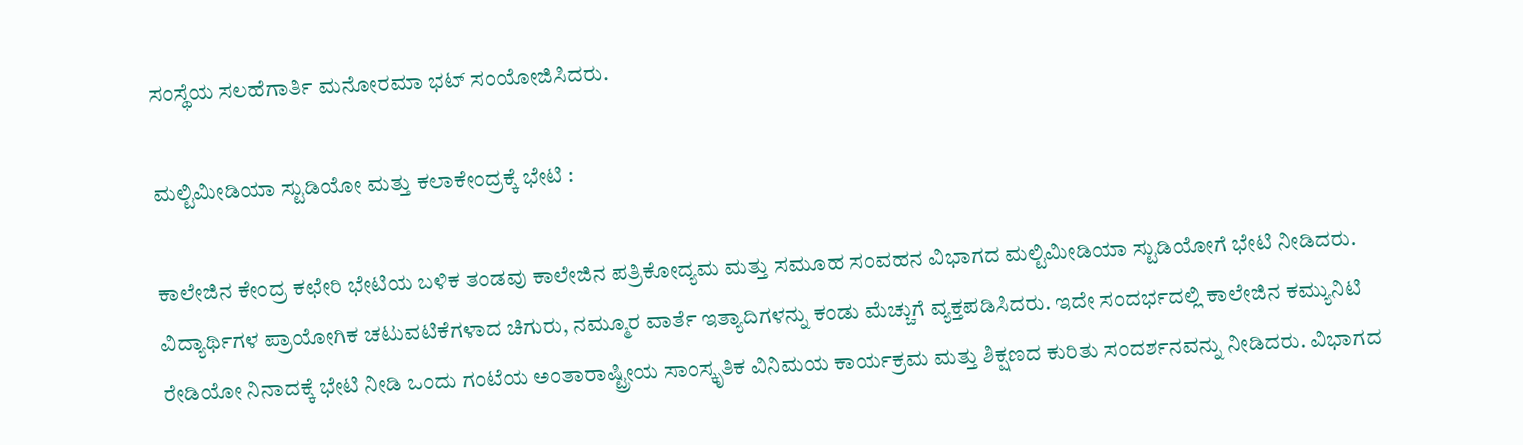ಸಂಸ್ಥೆಯ ಸಲಹೆಗಾರ್ತಿ ಮನೋರಮಾ ಭಟ್ ಸಂಯೋಜಿಸಿದರು.

ಮಲ್ಟಿಮೀಡಿಯಾ ಸ್ಟುಡಿಯೋ ಮತ್ತು ಕಲಾಕೇಂದ್ರಕ್ಕೆ ಭೇಟಿ :

ಕಾಲೇಜಿನ ಕೇಂದ್ರ ಕಛೇರಿ ಭೇಟಿಯ ಬಳಿಕ ತಂಡವು ಕಾಲೇಜಿನ ಪತ್ರಿಕೋದ್ಯಮ ಮತ್ತು ಸಮೂಹ ಸಂವಹನ ವಿಭಾಗದ ಮಲ್ಟಿಮೀಡಿಯಾ ಸ್ಟುಡಿಯೋಗೆ ಭೇಟಿ ನೀಡಿದರು. ವಿದ್ಯಾರ್ಥಿಗಳ ಪ್ರಾಯೋಗಿಕ ಚಟುವಟಿಕೆಗಳಾದ ಚಿಗುರು, ನಮ್ಮೂರ ವಾರ್ತೆ ಇತ್ಯಾದಿಗಳನ್ನು ಕಂಡು ಮೆಚ್ಚುಗೆ ವ್ಯಕ್ತಪಡಿಸಿದರು. ಇದೇ ಸಂದರ್ಭದಲ್ಲಿ ಕಾಲೇಜಿನ ಕಮ್ಯುನಿಟಿ ರೇಡಿಯೋ ನಿನಾದಕ್ಕೆ ಭೇಟಿ ನೀಡಿ ಒಂದು ಗಂಟೆಯ ಅಂತಾರಾಷ್ಟ್ರೀಯ ಸಾಂಸ್ಕೃತಿಕ ವಿನಿಮಯ ಕಾರ್ಯಕ್ರಮ ಮತ್ತು ಶಿಕ್ಷಣದ ಕುರಿತು ಸಂದರ್ಶನವನ್ನು ನೀಡಿದರು. ವಿಭಾಗದ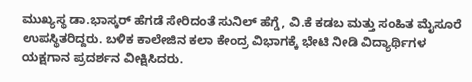ಮುಖ್ಯಸ್ಥ ಡಾ.ಭಾಸ್ಕರ್ ಹೆಗಡೆ ಸೇರಿದಂತೆ ಸುನಿಲ್ ಹೆಗ್ಡೆ, ವಿ.ಕೆ ಕಡಬ ಮತ್ತು ಸಂಹಿತ ಮೈಸೂರೆ ಉಪಸ್ಥಿತರಿದ್ದರು. ಬಳಿಕ ಕಾಲೇಜಿನ ಕಲಾ ಕೇಂದ್ರ ವಿಭಾಗಕ್ಕೆ ಭೇಟಿ ನೀಡಿ ವಿದ್ಯಾರ್ಥಿಗಳ ಯಕ್ಷಗಾನ ಪ್ರದರ್ಶನ ವೀಕ್ಷಿಸಿದರು.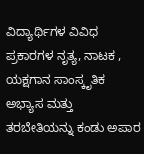ವಿದ್ಯಾರ್ಥಿಗಳ ವಿವಿಧ ಪ್ರಕಾರಗಳ ನೃತ್ಯ, ನಾಟಕ , ಯಕ್ಷಗಾನ ಸಾಂಸ್ಕೃತಿಕ ಅಭ್ಯಾಸ ಮತ್ತು ತರಬೇತಿಯನ್ನು ಕಂಡು ಅಪಾರ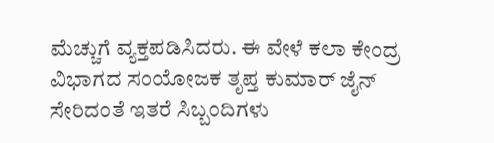ಮೆಚ್ಚುಗೆ ವ್ಯಕ್ತಪಡಿಸಿದರು. ಈ ವೇಳೆ ಕಲಾ ಕೇಂದ್ರ ವಿಭಾಗದ ಸಂಯೋಜಕ ತೃಪ್ತ ಕುಮಾರ್ ಜೈನ್ ಸೇರಿದಂತೆ ಇತರೆ ಸಿಬ್ಬಂದಿಗಳು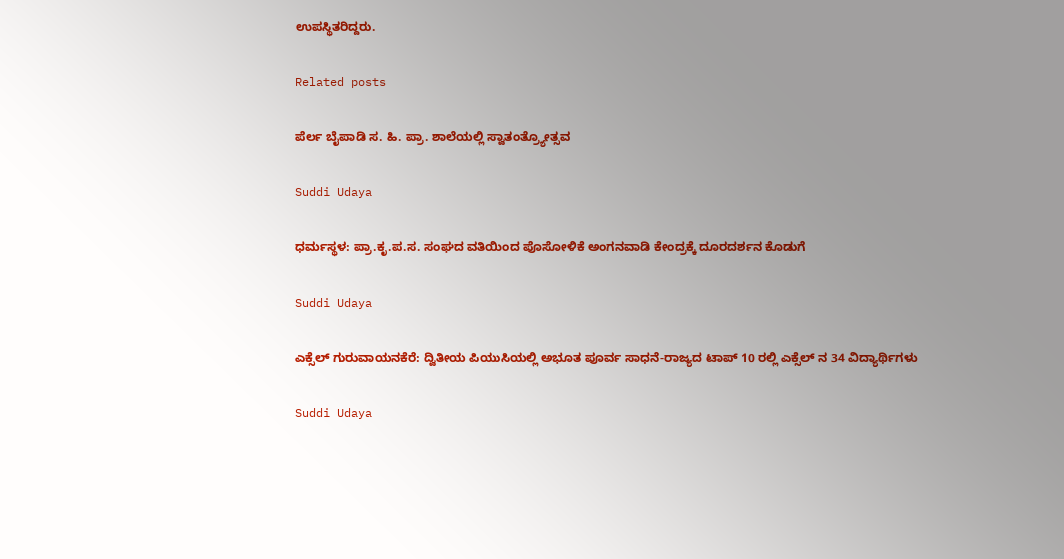ಉಪಸ್ಥಿತರಿದ್ದರು.

Related posts

ಪೆರ್ಲ ಬೈಪಾಡಿ ಸ. ಹಿ. ಪ್ರಾ. ಶಾಲೆಯಲ್ಲಿ ಸ್ವಾತಂತ್ರ್ಯೋತ್ಸವ

Suddi Udaya

ಧರ್ಮಸ್ಥಳ: ಪ್ರಾ.ಕೃ.ಪ.ಸ. ಸಂಘದ ವತಿಯಿಂದ ಪೊಸೋಳಿಕೆ ಅಂಗನವಾಡಿ ಕೇಂದ್ರಕ್ಕೆ ದೂರದರ್ಶನ ಕೊಡುಗೆ

Suddi Udaya

ಎಕ್ಸೆಲ್ ಗುರುವಾಯನಕೆರೆ: ದ್ವಿತೀಯ ಪಿಯುಸಿಯಲ್ಲಿ ಅಭೂತ ಪೂರ್ವ ಸಾಧನೆ-ರಾಜ್ಯದ ಟಾಪ್ 10 ರಲ್ಲಿ ಎಕ್ಸೆಲ್ ನ 34 ವಿದ್ಯಾರ್ಥಿಗಳು

Suddi Udaya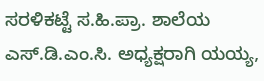ಸರಳಿಕಟ್ಟೆ ಸ.ಹಿ.ಪ್ರಾ. ಶಾಲೆಯ ಎಸ್.ಡಿ.ಎಂ.ಸಿ. ಅಧ್ಯಕ್ಷರಾಗಿ ಯಯ್ಯ,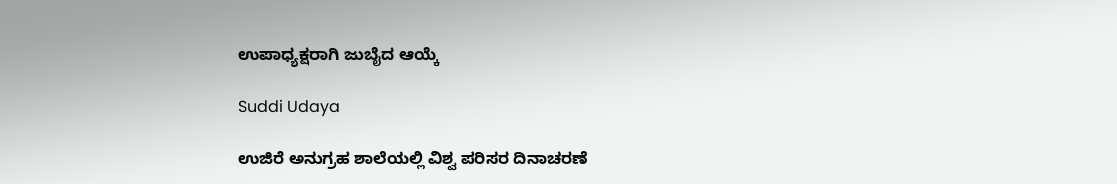ಉಪಾಧ್ಯಕ್ಷರಾಗಿ ಜುಬೈದ ಆಯ್ಕೆ

Suddi Udaya

ಉಜಿರೆ ಅನುಗ್ರಹ ಶಾಲೆಯಲ್ಲಿ ವಿಶ್ವ ಪರಿಸರ ದಿನಾಚರಣೆ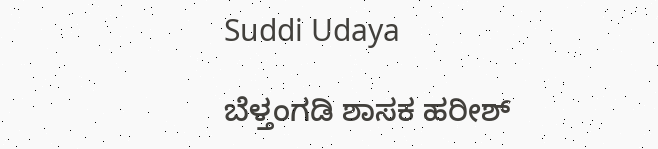Suddi Udaya

ಬೆಳ್ತಂಗಡಿ ಶಾಸಕ ಹರೀಶ್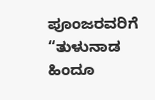ಪೂಂಜರವರಿಗೆ “ತುಳುನಾಡ ಹಿಂದೂ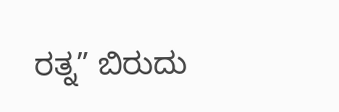ರತ್ನ” ಬಿರುದು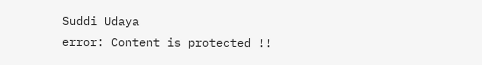Suddi Udaya
error: Content is protected !!